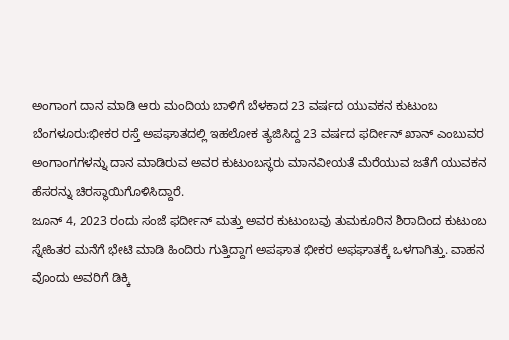ಅಂಗಾಂಗ ದಾನ ಮಾಡಿ ಆರು ಮಂದಿಯ ಬಾಳಿಗೆ ಬೆಳಕಾದ 23 ವರ್ಷದ ಯುವಕನ ಕುಟುಂಬ
ಬೆಂಗಳೂರು:ಭೀಕರ ರಸ್ತೆ ಅಪಘಾತದಲ್ಲಿ ಇಹಲೋಕ ತ್ಯಜಿಸಿದ್ದ 23 ವರ್ಷದ ಫರ್ದೀನ್ ಖಾನ್ ಎಂಬುವರ ಅಂಗಾಂಗಗಳನ್ನು ದಾನ ಮಾಡಿರುವ ಅವರ ಕುಟುಂಬಸ್ಥರು ಮಾನವೀಯತೆ ಮೆರೆಯುವ ಜತೆಗೆ ಯುವಕನ ಹೆಸರನ್ನು ಚಿರಸ್ಥಾಯಿಗೊಳಿಸಿದ್ದಾರೆ.
ಜೂನ್ 4, 2023 ರಂದು ಸಂಜೆ ಫರ್ದೀನ್ ಮತ್ತು ಅವರ ಕುಟುಂಬವು ತುಮಕೂರಿನ ಶಿರಾದಿಂದ ಕುಟುಂಬ ಸ್ನೇಹಿತರ ಮನೆಗೆ ಭೇಟಿ ಮಾಡಿ ಹಿಂದಿರು ಗುತ್ತಿದ್ದಾಗ ಅಪಘಾತ ಭೀಕರ ಅಫಘಾತಕ್ಕೆ ಒಳಗಾಗಿತ್ತು. ವಾಹನ ವೊಂದು ಅವರಿಗೆ ಡಿಕ್ಕಿ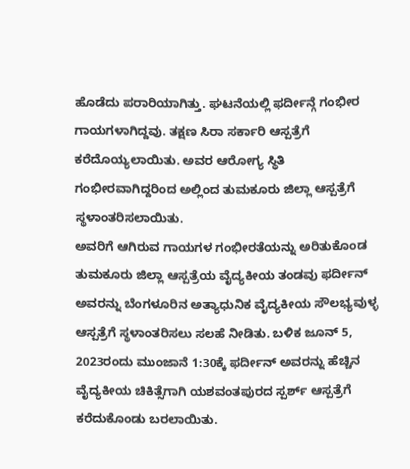ಹೊಡೆದು ಪರಾರಿಯಾಗಿತ್ತು. ಘಟನೆಯಲ್ಲಿ ಫರ್ದೀನ್ಗೆ ಗಂಭೀರ ಗಾಯಗಳಾಗಿದ್ದವು. ತಕ್ಷಣ ಸಿರಾ ಸರ್ಕಾರಿ ಆಸ್ಪತ್ರೆಗೆ ಕರೆದೊಯ್ಯಲಾಯಿತು. ಅವರ ಆರೋಗ್ಯ ಸ್ಥಿತಿ ಗಂಭೀರವಾಗಿದ್ದರಿಂದ ಅಲ್ಲಿಂದ ತುಮಕೂರು ಜಿಲ್ಲಾ ಆಸ್ಪತ್ರೆಗೆ ಸ್ಥಳಾಂತರಿಸಲಾಯಿತು.
ಅವರಿಗೆ ಆಗಿರುವ ಗಾಯಗಳ ಗಂಭೀರತೆಯನ್ನು ಅರಿತುಕೊಂಡ ತುಮಕೂರು ಜಿಲ್ಲಾ ಆಸ್ಪತ್ರೆಯ ವೈದ್ಯಕೀಯ ತಂಡವು ಫರ್ದೀನ್ ಅವರನ್ನು ಬೆಂಗಳೂರಿನ ಅತ್ಯಾಧುನಿಕ ವೈದ್ಯಕೀಯ ಸೌಲಭ್ಯವುಳ್ಳ ಆಸ್ಪತ್ರೆಗೆ ಸ್ಥಳಾಂತರಿಸಲು ಸಲಹೆ ನೀಡಿತು. ಬಳಿಕ ಜೂನ್ 5, 2023ರಂದು ಮುಂಜಾನೆ 1:30ಕ್ಕೆ ಫರ್ದೀನ್ ಅವರನ್ನು ಹೆಚ್ಚಿನ ವೈದ್ಯಕೀಯ ಚಿಕಿತ್ಸೆಗಾಗಿ ಯಶವಂತಪುರದ ಸ್ಪರ್ಶ್ ಆಸ್ಪತ್ರೆಗೆ ಕರೆದುಕೊಂಡು ಬರಲಾಯಿತು.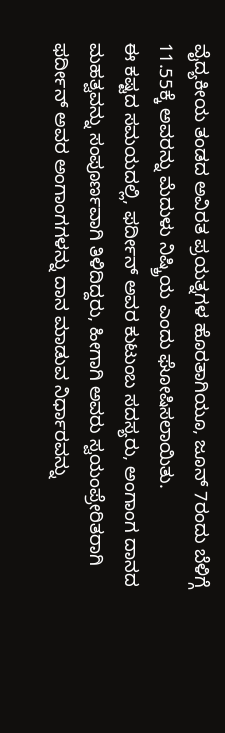ವೈದ್ಯಕೀಯ ತಂಡದ ಅವಿರತ ಪ್ರಯತ್ನಗಳ ಹೊರತಾಗಿಯೂ, ಜೂನ್ 7ರಂದು ಬೆಳಿಗ್ಗೆ 11.55ಕ್ಕೆ ಅವರನ್ನು ಮೆದುಳು ನಿಷ್ಕ್ರಿಯ ಎಂದು ಘೋಷಿಸಲಾಯಿತು.
ಈ ಕಷ್ಟದ ಸಮಯದಲ್ಲಿ, ಫರ್ದೀನ್ ಅವರ ಕುಟುಂಬ ಸದಸ್ಯರು, ಅಂಗಾಂಗ ದಾನದ ಮಹತ್ವವನ್ನು ಸಂಪೂರ್ಣವಾಗಿ ತಿಳಿದಿದ್ದರು, ಹೀಗಾಗಿ ಅವರು ಸ್ವಯಂಪ್ರೇರಿತರಾಗಿ ಫರ್ದೀನ್ ಅವರ ಅಂಗಾಂಗಗಳನ್ನು ದಾನ ಮಾಡುವ ನಿರ್ಧಾರವನ್ನು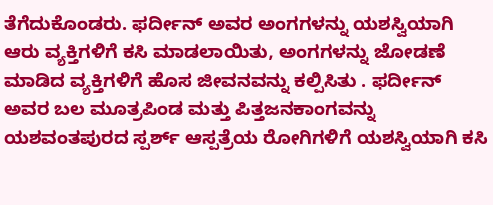ತೆಗೆದುಕೊಂಡರು. ಫರ್ದೀನ್ ಅವರ ಅಂಗಗಳನ್ನು ಯಶಸ್ವಿಯಾಗಿ ಆರು ವ್ಯಕ್ತಿಗಳಿಗೆ ಕಸಿ ಮಾಡಲಾಯಿತು, ಅಂಗಗಳನ್ನು ಜೋಡಣೆ ಮಾಡಿದ ವ್ಯಕ್ತಿಗಳಿಗೆ ಹೊಸ ಜೀವನವನ್ನು ಕಲ್ಪಿಸಿತು . ಫರ್ದೀನ್ ಅವರ ಬಲ ಮೂತ್ರಪಿಂಡ ಮತ್ತು ಪಿತ್ತಜನಕಾಂಗವನ್ನು ಯಶವಂತಪುರದ ಸ್ಪರ್ಶ್ ಆಸ್ಪತ್ರೆಯ ರೋಗಿಗಳಿಗೆ ಯಶಸ್ವಿಯಾಗಿ ಕಸಿ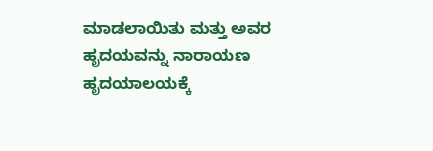ಮಾಡಲಾಯಿತು ಮತ್ತು ಅವರ ಹೃದಯವನ್ನು ನಾರಾಯಣ ಹೃದಯಾಲಯಕ್ಕೆ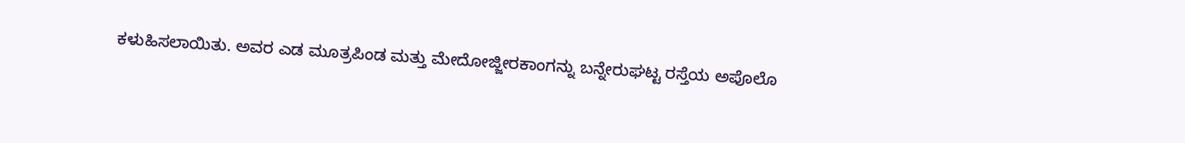ಕಳುಹಿಸಲಾಯಿತು. ಅವರ ಎಡ ಮೂತ್ರಪಿಂಡ ಮತ್ತು ಮೇದೋಜ್ಜೀರಕಾಂಗನ್ನು ಬನ್ನೇರುಘಟ್ಟ ರಸ್ತೆಯ ಅಪೊಲೊ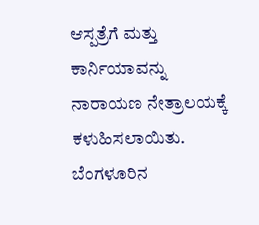ಆಸ್ಪತ್ರೆಗೆ ಮತ್ತು ಕಾರ್ನಿಯಾವನ್ನು ನಾರಾಯಣ ನೇತ್ರಾಲಯಕ್ಕೆ ಕಳುಹಿಸಲಾಯಿತು.
ಬೆಂಗಳೂರಿನ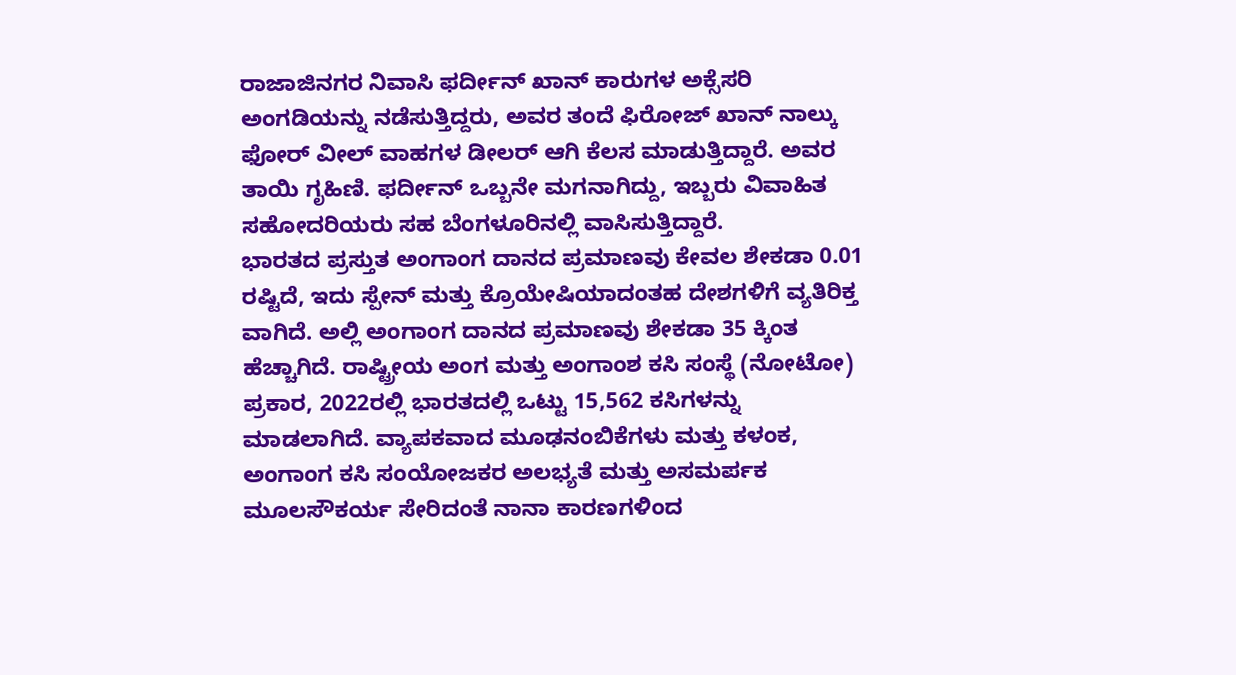ರಾಜಾಜಿನಗರ ನಿವಾಸಿ ಫರ್ದೀನ್ ಖಾನ್ ಕಾರುಗಳ ಅಕ್ಸೆಸರಿ ಅಂಗಡಿಯನ್ನು ನಡೆಸುತ್ತಿದ್ದರು, ಅವರ ತಂದೆ ಫಿರೋಜ್ ಖಾನ್ ನಾಲ್ಕು ಫೋರ್ ವೀಲ್ ವಾಹಗಳ ಡೀಲರ್ ಆಗಿ ಕೆಲಸ ಮಾಡುತ್ತಿದ್ದಾರೆ. ಅವರ ತಾಯಿ ಗೃಹಿಣಿ. ಫರ್ದೀನ್ ಒಬ್ಬನೇ ಮಗನಾಗಿದ್ದು, ಇಬ್ಬರು ವಿವಾಹಿತ ಸಹೋದರಿಯರು ಸಹ ಬೆಂಗಳೂರಿನಲ್ಲಿ ವಾಸಿಸುತ್ತಿದ್ದಾರೆ.
ಭಾರತದ ಪ್ರಸ್ತುತ ಅಂಗಾಂಗ ದಾನದ ಪ್ರಮಾಣವು ಕೇವಲ ಶೇಕಡಾ 0.01 ರಷ್ಟಿದೆ, ಇದು ಸ್ಪೇನ್ ಮತ್ತು ಕ್ರೊಯೇಷಿಯಾದಂತಹ ದೇಶಗಳಿಗೆ ವ್ಯತಿರಿಕ್ತ ವಾಗಿದೆ. ಅಲ್ಲಿ ಅಂಗಾಂಗ ದಾನದ ಪ್ರಮಾಣವು ಶೇಕಡಾ 35 ಕ್ಕಿಂತ ಹೆಚ್ಚಾಗಿದೆ. ರಾಷ್ಟ್ರೀಯ ಅಂಗ ಮತ್ತು ಅಂಗಾಂಶ ಕಸಿ ಸಂಸ್ಥೆ (ನೋಟೋ) ಪ್ರಕಾರ, 2022ರಲ್ಲಿ ಭಾರತದಲ್ಲಿ ಒಟ್ಟು 15,562 ಕಸಿಗಳನ್ನು ಮಾಡಲಾಗಿದೆ. ವ್ಯಾಪಕವಾದ ಮೂಢನಂಬಿಕೆಗಳು ಮತ್ತು ಕಳಂಕ, ಅಂಗಾಂಗ ಕಸಿ ಸಂಯೋಜಕರ ಅಲಭ್ಯತೆ ಮತ್ತು ಅಸಮರ್ಪಕ ಮೂಲಸೌಕರ್ಯ ಸೇರಿದಂತೆ ನಾನಾ ಕಾರಣಗಳಿಂದ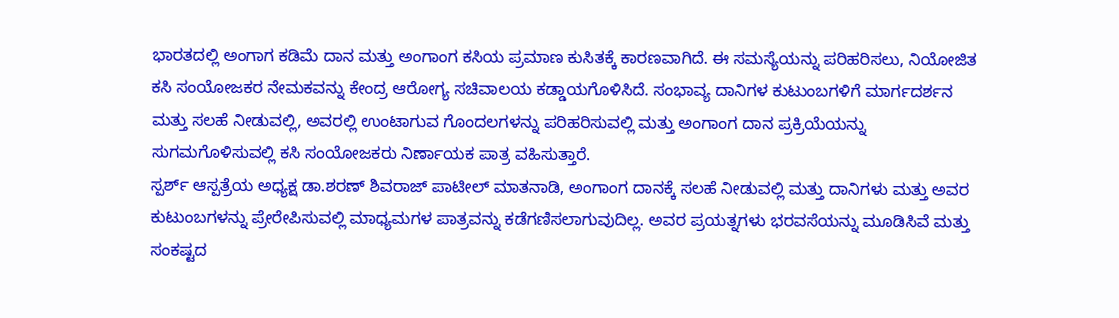ಭಾರತದಲ್ಲಿ ಅಂಗಾಗ ಕಡಿಮೆ ದಾನ ಮತ್ತು ಅಂಗಾಂಗ ಕಸಿಯ ಪ್ರಮಾಣ ಕುಸಿತಕ್ಕೆ ಕಾರಣವಾಗಿದೆ. ಈ ಸಮಸ್ಯೆಯನ್ನು ಪರಿಹರಿಸಲು, ನಿಯೋಜಿತ ಕಸಿ ಸಂಯೋಜಕರ ನೇಮಕವನ್ನು ಕೇಂದ್ರ ಆರೋಗ್ಯ ಸಚಿವಾಲಯ ಕಡ್ಡಾಯಗೊಳಿಸಿದೆ. ಸಂಭಾವ್ಯ ದಾನಿಗಳ ಕುಟುಂಬಗಳಿಗೆ ಮಾರ್ಗದರ್ಶನ ಮತ್ತು ಸಲಹೆ ನೀಡುವಲ್ಲಿ, ಅವರಲ್ಲಿ ಉಂಟಾಗುವ ಗೊಂದಲಗಳನ್ನು ಪರಿಹರಿಸುವಲ್ಲಿ ಮತ್ತು ಅಂಗಾಂಗ ದಾನ ಪ್ರಕ್ರಿಯೆಯನ್ನು ಸುಗಮಗೊಳಿಸುವಲ್ಲಿ ಕಸಿ ಸಂಯೋಜಕರು ನಿರ್ಣಾಯಕ ಪಾತ್ರ ವಹಿಸುತ್ತಾರೆ.
ಸ್ಪರ್ಶ್ ಆಸ್ಪತ್ರೆಯ ಅಧ್ಯಕ್ಷ ಡಾ.ಶರಣ್ ಶಿವರಾಜ್ ಪಾಟೀಲ್ ಮಾತನಾಡಿ, ಅಂಗಾಂಗ ದಾನಕ್ಕೆ ಸಲಹೆ ನೀಡುವಲ್ಲಿ ಮತ್ತು ದಾನಿಗಳು ಮತ್ತು ಅವರ ಕುಟುಂಬಗಳನ್ನು ಪ್ರೇರೇಪಿಸುವಲ್ಲಿ ಮಾಧ್ಯಮಗಳ ಪಾತ್ರವನ್ನು ಕಡೆಗಣಿಸಲಾಗುವುದಿಲ್ಲ. ಅವರ ಪ್ರಯತ್ನಗಳು ಭರವಸೆಯನ್ನು ಮೂಡಿಸಿವೆ ಮತ್ತು ಸಂಕಷ್ಟದ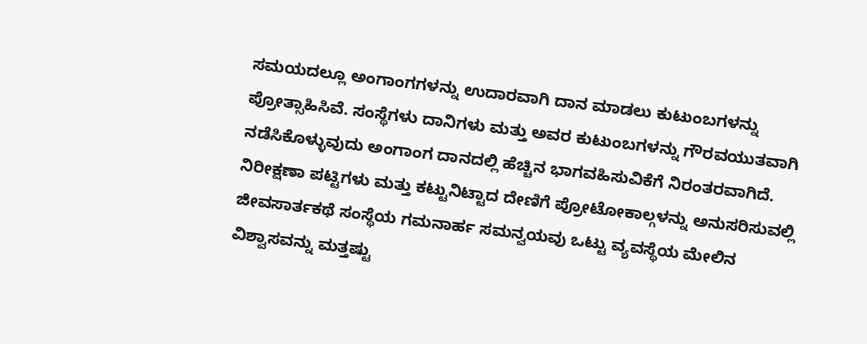ಸಮಯದಲ್ಲೂ ಅಂಗಾಂಗಗಳನ್ನು ಉದಾರವಾಗಿ ದಾನ ಮಾಡಲು ಕುಟುಂಬಗಳನ್ನು ಪ್ರೋತ್ಸಾಹಿಸಿವೆ. ಸಂಸ್ಥೆಗಳು ದಾನಿಗಳು ಮತ್ತು ಅವರ ಕುಟುಂಬಗಳನ್ನು ಗೌರವಯುತವಾಗಿ ನಡೆಸಿಕೊಳ್ಳುವುದು ಅಂಗಾಂಗ ದಾನದಲ್ಲಿ ಹೆಚ್ಚಿನ ಭಾಗವಹಿಸುವಿಕೆಗೆ ನಿರಂತರವಾಗಿದೆ. ನಿರೀಕ್ಷಣಾ ಪಟ್ಟಿಗಳು ಮತ್ತು ಕಟ್ಟುನಿಟ್ಟಾದ ದೇಣಿಗೆ ಪ್ರೋಟೋಕಾಲ್ಗಳನ್ನು ಅನುಸರಿಸುವಲ್ಲಿ ಜೀವಸಾರ್ತಕಥೆ ಸಂಸ್ಥೆಯ ಗಮನಾರ್ಹ ಸಮನ್ವಯವು ಒಟ್ಟು ವ್ಯವಸ್ಥೆಯ ಮೇಲಿನ ವಿಶ್ವಾಸವನ್ನು ಮತ್ತಷ್ಟು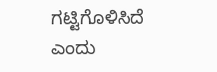ಗಟ್ಟಿಗೊಳಿಸಿದೆ ಎಂದು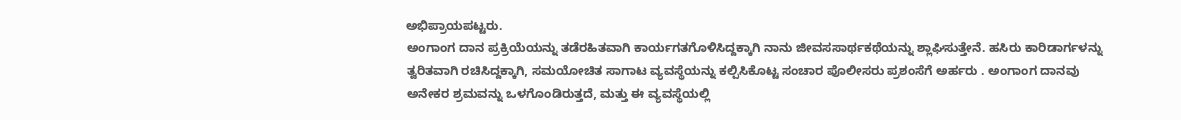ಅಭಿಪ್ರಾಯಪಟ್ಟರು.
ಅಂಗಾಂಗ ದಾನ ಪ್ರಕ್ರಿಯೆಯನ್ನು ತಡೆರಹಿತವಾಗಿ ಕಾರ್ಯಗತಗೊಳಿಸಿದ್ದಕ್ಕಾಗಿ ನಾನು ಜೀವಸಸಾರ್ಥಕಥೆಯನ್ನು ಶ್ಲಾಘಿಸುತ್ತೇನೆ. ಹಸಿರು ಕಾರಿಡಾರ್ಗಳನ್ನು ತ್ವರಿತವಾಗಿ ರಚಿಸಿದ್ದಕ್ಕಾಗಿ, ಸಮಯೋಚಿತ ಸಾಗಾಟ ವ್ಯವಸ್ಥೆಯನ್ನು ಕಲ್ಪಿಸಿಕೊಟ್ಟ ಸಂಚಾರ ಪೊಲೀಸರು ಪ್ರಶಂಸೆಗೆ ಅರ್ಹರು . ಅಂಗಾಂಗ ದಾನವು ಅನೇಕರ ಶ್ರಮವನ್ನು ಒಳಗೊಂಡಿರುತ್ತದೆ, ಮತ್ತು ಈ ವ್ಯವಸ್ಥೆಯಲ್ಲಿ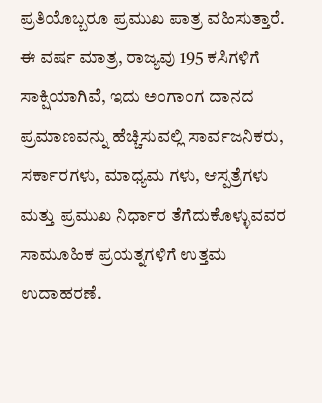ಪ್ರತಿಯೊಬ್ಬರೂ ಪ್ರಮುಖ ಪಾತ್ರ ವಹಿಸುತ್ತಾರೆ. ಈ ವರ್ಷ ಮಾತ್ರ, ರಾಜ್ಯವು 195 ಕಸಿಗಳಿಗೆ ಸಾಕ್ಷಿಯಾಗಿವೆ, ಇದು ಅಂಗಾಂಗ ದಾನದ ಪ್ರಮಾಣವನ್ನು ಹೆಚ್ಚಿಸುವಲ್ಲಿ ಸಾರ್ವಜನಿಕರು, ಸರ್ಕಾರಗಳು, ಮಾಧ್ಯಮ ಗಳು, ಆಸ್ಪತ್ರೆಗಳು ಮತ್ತು ಪ್ರಮುಖ ನಿರ್ಧಾರ ತೆಗೆದುಕೊಳ್ಳುವವರ ಸಾಮೂಹಿಕ ಪ್ರಯತ್ನಗಳಿಗೆ ಉತ್ತಮ ಉದಾಹರಣೆ.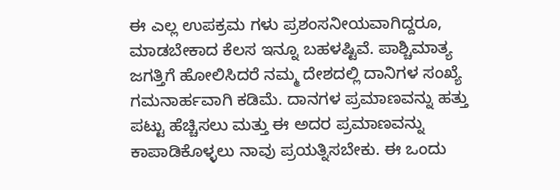ಈ ಎಲ್ಲ ಉಪಕ್ರಮ ಗಳು ಪ್ರಶಂಸನೀಯವಾಗಿದ್ದರೂ, ಮಾಡಬೇಕಾದ ಕೆಲಸ ಇನ್ನೂ ಬಹಳಷ್ಟಿವೆ. ಪಾಶ್ಚಿಮಾತ್ಯ ಜಗತ್ತಿಗೆ ಹೋಲಿಸಿದರೆ ನಮ್ಮ ದೇಶದಲ್ಲಿ ದಾನಿಗಳ ಸಂಖ್ಯೆ ಗಮನಾರ್ಹವಾಗಿ ಕಡಿಮೆ. ದಾನಗಳ ಪ್ರಮಾಣವನ್ನು ಹತ್ತು ಪಟ್ಟು ಹೆಚ್ಚಿಸಲು ಮತ್ತು ಈ ಅದರ ಪ್ರಮಾಣವನ್ನು ಕಾಪಾಡಿಕೊಳ್ಳಲು ನಾವು ಪ್ರಯತ್ನಿಸಬೇಕು. ಈ ಒಂದು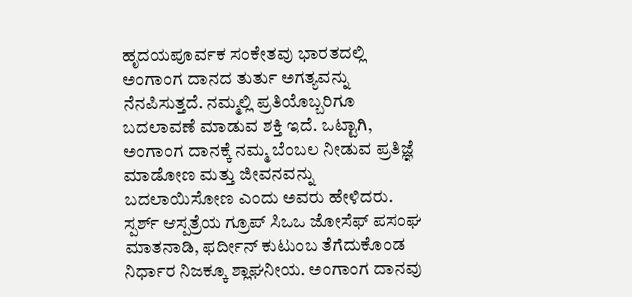ಹೃದಯಪೂರ್ವಕ ಸಂಕೇತವು ಭಾರತದಲ್ಲಿ ಅಂಗಾಂಗ ದಾನದ ತುರ್ತು ಅಗತ್ಯವನ್ನು ನೆನಪಿಸುತ್ತದೆ. ನಮ್ಮಲ್ಲಿ ಪ್ರತಿಯೊಬ್ಬರಿಗೂ ಬದಲಾವಣೆ ಮಾಡುವ ಶಕ್ತಿ ಇದೆ. ಒಟ್ಟಾಗಿ, ಅಂಗಾಂಗ ದಾನಕ್ಕೆ ನಮ್ಮ ಬೆಂಬಲ ನೀಡುವ ಪ್ರತಿಜ್ಞೆ ಮಾಡೋಣ ಮತ್ತು ಜೀವನವನ್ನು ಬದಲಾಯಿಸೋಣ ಎಂದು ಅವರು ಹೇಳಿದರು.
ಸ್ಪರ್ಶ್ ಆಸ್ಪತ್ರೆಯ ಗ್ರೂಪ್ ಸಿಒಒ ಜೋಸೆಫ್ ಪಸಂಘ ಮಾತನಾಡಿ, ಫರ್ದೀನ್ ಕುಟುಂಬ ತೆಗೆದುಕೊಂಡ ನಿರ್ಧಾರ ನಿಜಕ್ಕೂ ಶ್ಲಾಘನೀಯ. ಅಂಗಾಂಗ ದಾನವು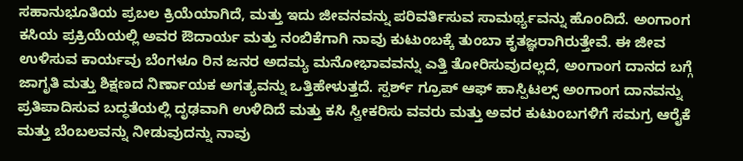ಸಹಾನುಭೂತಿಯ ಪ್ರಬಲ ಕ್ರಿಯೆಯಾಗಿದೆ, ಮತ್ತು ಇದು ಜೀವನವನ್ನು ಪರಿವರ್ತಿಸುವ ಸಾಮರ್ಥ್ಯವನ್ನು ಹೊಂದಿದೆ. ಅಂಗಾಂಗ ಕಸಿಯ ಪ್ರಕ್ರಿಯೆಯಲ್ಲಿ ಅವರ ಔದಾರ್ಯ ಮತ್ತು ನಂಬಿಕೆಗಾಗಿ ನಾವು ಕುಟುಂಬಕ್ಕೆ ತುಂಬಾ ಕೃತಜ್ಞರಾಗಿರುತ್ತೇವೆ. ಈ ಜೀವ ಉಳಿಸುವ ಕಾರ್ಯವು ಬೆಂಗಳೂ ರಿನ ಜನರ ಅದಮ್ಯ ಮನೋಭಾವವನ್ನು ಎತ್ತಿ ತೋರಿಸುವುದಲ್ಲದೆ, ಅಂಗಾಂಗ ದಾನದ ಬಗ್ಗೆ ಜಾಗೃತಿ ಮತ್ತು ಶಿಕ್ಷಣದ ನಿರ್ಣಾಯಕ ಅಗತ್ಯವನ್ನು ಒತ್ತಿಹೇಳುತ್ತದೆ. ಸ್ಪರ್ಶ್ ಗ್ರೂಪ್ ಆಫ್ ಹಾಸ್ಪಿಟಲ್ಸ್ ಅಂಗಾಂಗ ದಾನವನ್ನು ಪ್ರತಿಪಾದಿಸುವ ಬದ್ಧತೆಯಲ್ಲಿ ದೃಢವಾಗಿ ಉಳಿದಿದೆ ಮತ್ತು ಕಸಿ ಸ್ವೀಕರಿಸು ವವರು ಮತ್ತು ಅವರ ಕುಟುಂಬಗಳಿಗೆ ಸಮಗ್ರ ಆರೈಕೆ ಮತ್ತು ಬೆಂಬಲವನ್ನು ನೀಡುವುದನ್ನು ನಾವು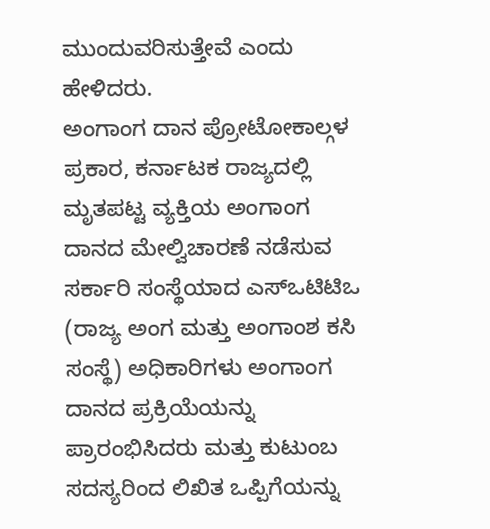ಮುಂದುವರಿಸುತ್ತೇವೆ ಎಂದು ಹೇಳಿದರು.
ಅಂಗಾಂಗ ದಾನ ಪ್ರೋಟೋಕಾಲ್ಗಳ ಪ್ರಕಾರ, ಕರ್ನಾಟಕ ರಾಜ್ಯದಲ್ಲಿ ಮೃತಪಟ್ಟ ವ್ಯಕ್ತಿಯ ಅಂಗಾಂಗ ದಾನದ ಮೇಲ್ವಿಚಾರಣೆ ನಡೆಸುವ ಸರ್ಕಾರಿ ಸಂಸ್ಥೆಯಾದ ಎಸ್ಒಟಿಟಿಒ (ರಾಜ್ಯ ಅಂಗ ಮತ್ತು ಅಂಗಾಂಶ ಕಸಿ ಸಂಸ್ಥೆ) ಅಧಿಕಾರಿಗಳು ಅಂಗಾಂಗ ದಾನದ ಪ್ರಕ್ರಿಯೆಯನ್ನು ಪ್ರಾರಂಭಿಸಿದರು ಮತ್ತು ಕುಟುಂಬ ಸದಸ್ಯರಿಂದ ಲಿಖಿತ ಒಪ್ಪಿಗೆಯನ್ನು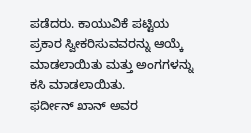ಪಡೆದರು. ಕಾಯುವಿಕೆ ಪಟ್ಟಿಯ ಪ್ರಕಾರ ಸ್ವೀಕರಿಸುವವರನ್ನು ಆಯ್ಕೆ ಮಾಡಲಾಯಿತು ಮತ್ತು ಅಂಗಗಳನ್ನು ಕಸಿ ಮಾಡಲಾಯಿತು.
ಫರ್ದೀನ್ ಖಾನ್ ಅವರ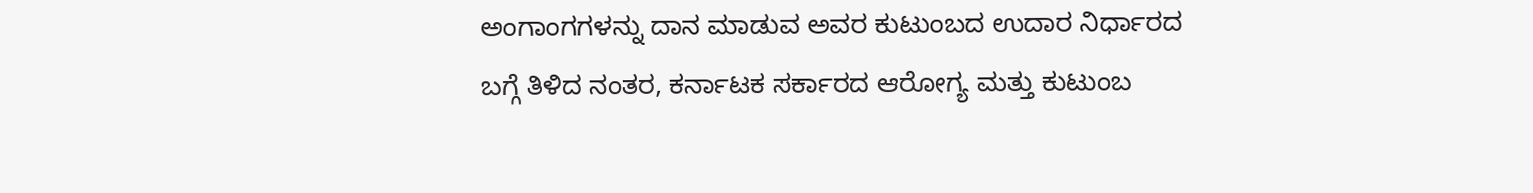ಅಂಗಾಂಗಗಳನ್ನು ದಾನ ಮಾಡುವ ಅವರ ಕುಟುಂಬದ ಉದಾರ ನಿರ್ಧಾರದ ಬಗ್ಗೆ ತಿಳಿದ ನಂತರ, ಕರ್ನಾಟಕ ಸರ್ಕಾರದ ಆರೋಗ್ಯ ಮತ್ತು ಕುಟುಂಬ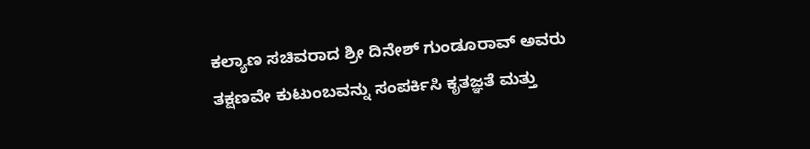ಕಲ್ಯಾಣ ಸಚಿವರಾದ ಶ್ರೀ ದಿನೇಶ್ ಗುಂಡೂರಾವ್ ಅವರು ತಕ್ಷಣವೇ ಕುಟುಂಬವನ್ನು ಸಂಪರ್ಕಿಸಿ ಕೃತಜ್ಞತೆ ಮತ್ತು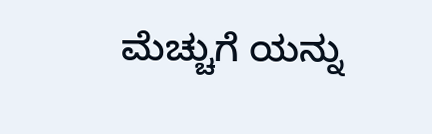ಮೆಚ್ಚುಗೆ ಯನ್ನು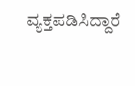ವ್ಯಕ್ತಪಡಿಸಿದ್ದಾರೆ